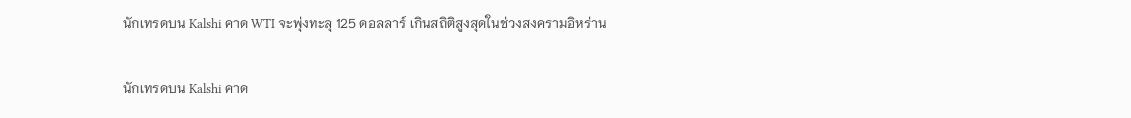นักเทรดบน Kalshi คาด WTI จะพุ่งทะลุ 125 ดอลลาร์ เกินสถิติสูงสุดในช่วงสงครามอิหร่าน

นักเทรดบน Kalshi คาด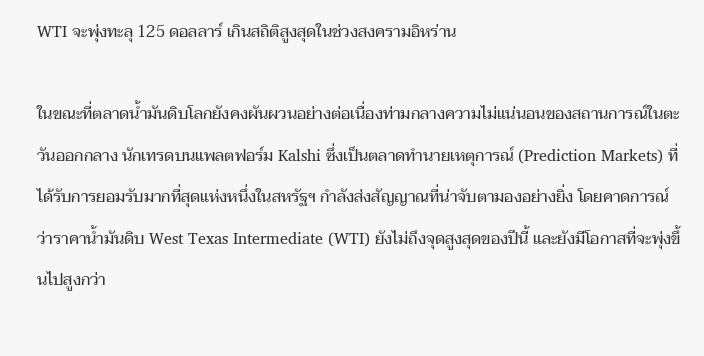WTI จะพุ่งทะลุ 125 ดอลลาร์ เกินสถิติสูงสุดในช่วงสงครามอิหร่าน

ในขณะที่ตลาดน้ำมันดิบโลกยังคงผันผวนอย่างต่อเนื่องท่ามกลางความไม่แน่นอนของสถานการณ์ในตะวันออกกลาง นักเทรดบนแพลตฟอร์ม Kalshi ซึ่งเป็นตลาดทำนายเหตุการณ์ (Prediction Markets) ที่ได้รับการยอมรับมากที่สุดแห่งหนึ่งในสหรัฐฯ กำลังส่งสัญญาณที่น่าจับตามองอย่างยิ่ง โดยคาดการณ์ว่าราคาน้ำมันดิบ West Texas Intermediate (WTI) ยังไม่ถึงจุดสูงสุดของปีนี้ และยังมีโอกาสที่จะพุ่งขึ้นไปสูงกว่า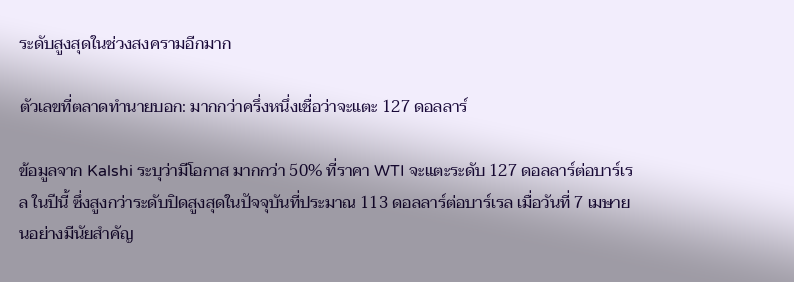ระดับสูงสุดในช่วงสงครามอีกมาก

ตัวเลขที่ตลาดทำนายบอก: มากกว่าครึ่งหนึ่งเชื่อว่าจะแตะ 127 ดอลลาร์

ข้อมูลจาก Kalshi ระบุว่ามีโอกาส มากกว่า 50% ที่ราคา WTI จะแตะระดับ 127 ดอลลาร์ต่อบาร์เรล ในปีนี้ ซึ่งสูงกว่าระดับปิดสูงสุดในปัจจุบันที่ประมาณ 113 ดอลลาร์ต่อบาร์เรล เมื่อวันที่ 7 เมษายนอย่างมีนัยสำคัญ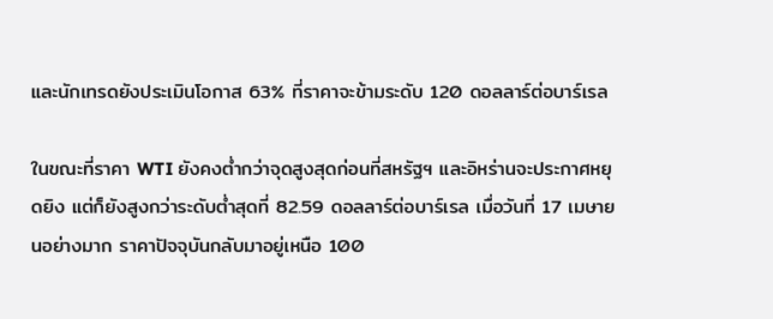และนักเทรดยังประเมินโอกาส 63% ที่ราคาจะข้ามระดับ 120 ดอลลาร์ต่อบาร์เรล

ในขณะที่ราคา WTI ยังคงต่ำกว่าจุดสูงสุดก่อนที่สหรัฐฯ และอิหร่านจะประกาศหยุดยิง แต่ก็ยังสูงกว่าระดับต่ำสุดที่ 82.59 ดอลลาร์ต่อบาร์เรล เมื่อวันที่ 17 เมษายนอย่างมาก ราคาปัจจุบันกลับมาอยู่เหนือ 100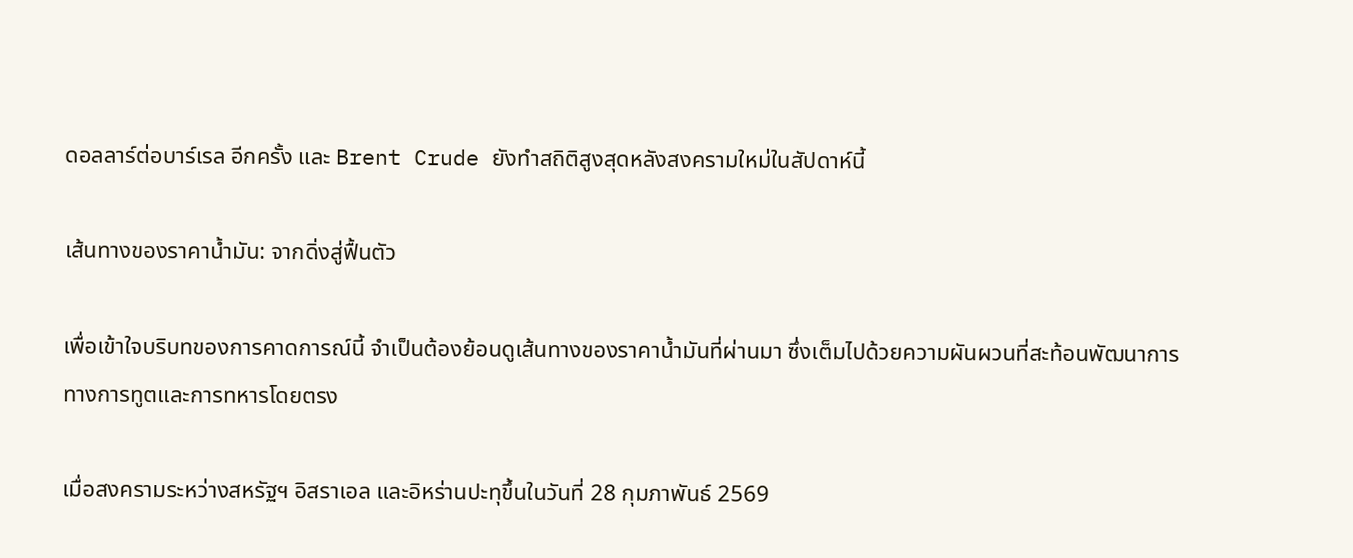ดอลลาร์ต่อบาร์เรล อีกครั้ง และ Brent Crude ยังทำสถิติสูงสุดหลังสงครามใหม่ในสัปดาห์นี้

เส้นทางของราคาน้ำมัน: จากดิ่งสู่ฟื้นตัว

เพื่อเข้าใจบริบทของการคาดการณ์นี้ จำเป็นต้องย้อนดูเส้นทางของราคาน้ำมันที่ผ่านมา ซึ่งเต็มไปด้วยความผันผวนที่สะท้อนพัฒนาการทางการทูตและการทหารโดยตรง

เมื่อสงครามระหว่างสหรัฐฯ อิสราเอล และอิหร่านปะทุขึ้นในวันที่ 28 กุมภาพันธ์ 2569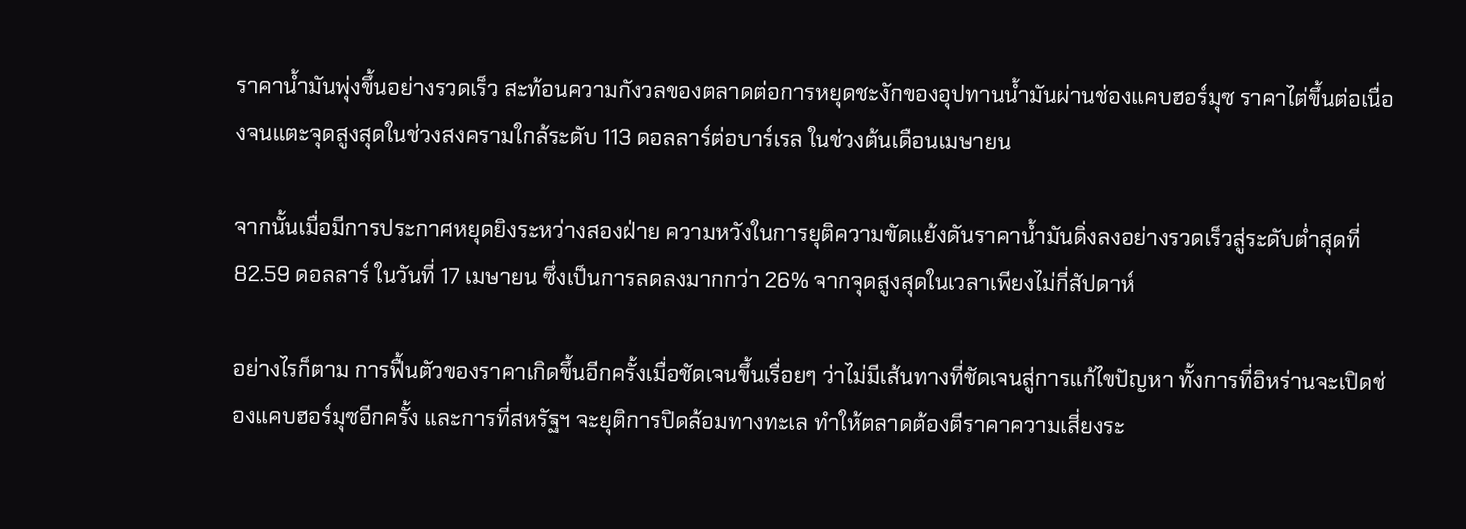ราคาน้ำมันพุ่งขึ้นอย่างรวดเร็ว สะท้อนความกังวลของตลาดต่อการหยุดชะงักของอุปทานน้ำมันผ่านช่องแคบฮอร์มุซ ราคาไต่ขึ้นต่อเนื่องจนแตะจุดสูงสุดในช่วงสงครามใกล้ระดับ 113 ดอลลาร์ต่อบาร์เรล ในช่วงต้นเดือนเมษายน

จากนั้นเมื่อมีการประกาศหยุดยิงระหว่างสองฝ่าย ความหวังในการยุติความขัดแย้งดันราคาน้ำมันดิ่งลงอย่างรวดเร็วสู่ระดับต่ำสุดที่ 82.59 ดอลลาร์ ในวันที่ 17 เมษายน ซึ่งเป็นการลดลงมากกว่า 26% จากจุดสูงสุดในเวลาเพียงไม่กี่สัปดาห์

อย่างไรก็ตาม การฟื้นตัวของราคาเกิดขึ้นอีกครั้งเมื่อชัดเจนขึ้นเรื่อยๆ ว่าไม่มีเส้นทางที่ชัดเจนสู่การแก้ไขปัญหา ทั้งการที่อิหร่านจะเปิดช่องแคบฮอร์มุซอีกครั้ง และการที่สหรัฐฯ จะยุติการปิดล้อมทางทะเล ทำให้ตลาดต้องตีราคาความเสี่ยงระ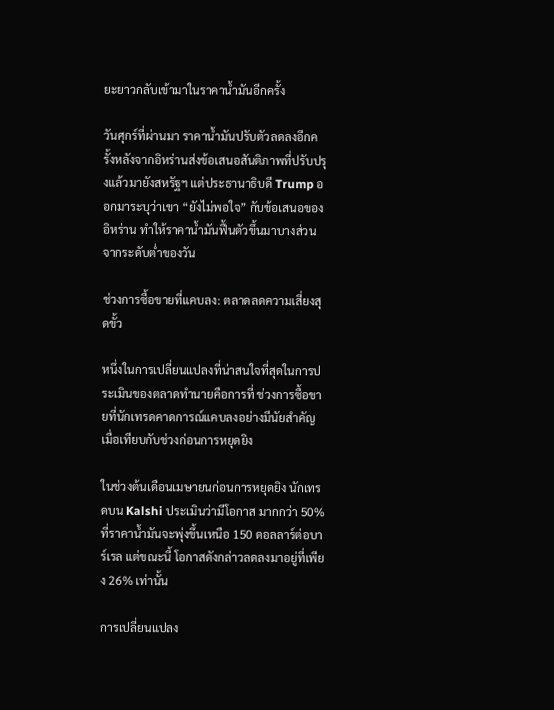ยะยาวกลับเข้ามาในราคาน้ำมันอีกครั้ง

วันศุกร์ที่ผ่านมา ราคาน้ำมันปรับตัวลดลงอีกครั้งหลังจากอิหร่านส่งข้อเสนอสันติภาพที่ปรับปรุงแล้วมายังสหรัฐฯ แต่ประธานาธิบดี Trump ออกมาระบุว่าเขา “ยังไม่พอใจ” กับข้อเสนอของอิหร่าน ทำให้ราคาน้ำมันฟื้นตัวขึ้นมาบางส่วนจากระดับต่ำของวัน

ช่วงการซื้อขายที่แคบลง: ตลาดลดความเสี่ยงสุดขั้ว

หนึ่งในการเปลี่ยนแปลงที่น่าสนใจที่สุดในการประเมินของตลาดทำนายคือการที่ ช่วงการซื้อขายที่นักเทรดคาดการณ์แคบลงอย่างมีนัยสำคัญ เมื่อเทียบกับช่วงก่อนการหยุดยิง

ในช่วงต้นเดือนเมษายนก่อนการหยุดยิง นักเทรดบน Kalshi ประเมินว่ามีโอกาส มากกว่า 50% ที่ราคาน้ำมันจะพุ่งขึ้นเหนือ 150 ดอลลาร์ต่อบาร์เรล แต่ขณะนี้ โอกาสดังกล่าวลดลงมาอยู่ที่เพียง 26% เท่านั้น

การเปลี่ยนแปลง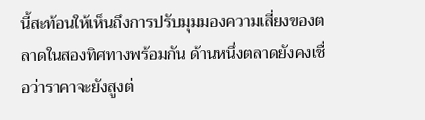นี้สะท้อนให้เห็นถึงการปรับมุมมองความเสี่ยงของตลาดในสองทิศทางพร้อมกัน ด้านหนึ่งตลาดยังคงเชื่อว่าราคาจะยังสูงต่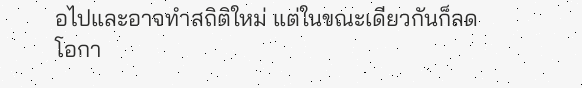อไปและอาจทำสถิติใหม่ แต่ในขณะเดียวกันก็ลดโอกา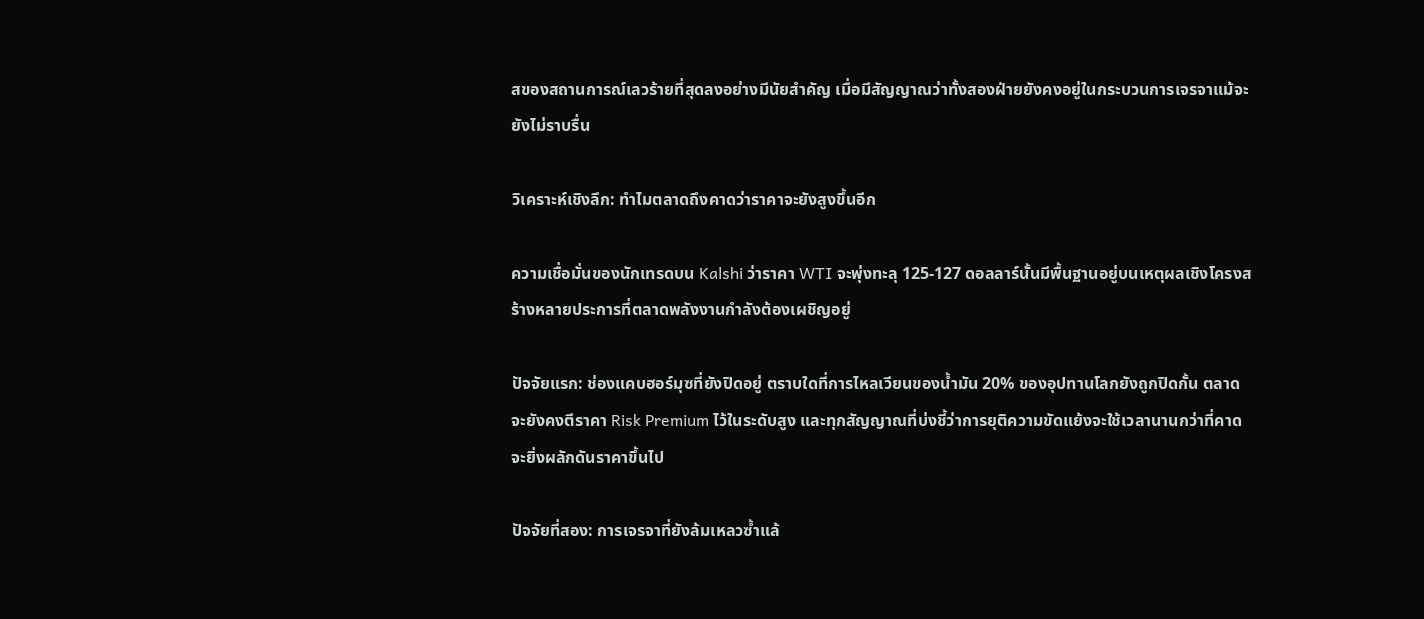สของสถานการณ์เลวร้ายที่สุดลงอย่างมีนัยสำคัญ เมื่อมีสัญญาณว่าทั้งสองฝ่ายยังคงอยู่ในกระบวนการเจรจาแม้จะยังไม่ราบรื่น

วิเคราะห์เชิงลึก: ทำไมตลาดถึงคาดว่าราคาจะยังสูงขึ้นอีก

ความเชื่อมั่นของนักเทรดบน Kalshi ว่าราคา WTI จะพุ่งทะลุ 125-127 ดอลลาร์นั้นมีพื้นฐานอยู่บนเหตุผลเชิงโครงสร้างหลายประการที่ตลาดพลังงานกำลังต้องเผชิญอยู่

ปัจจัยแรก: ช่องแคบฮอร์มุซที่ยังปิดอยู่ ตราบใดที่การไหลเวียนของน้ำมัน 20% ของอุปทานโลกยังถูกปิดกั้น ตลาดจะยังคงตีราคา Risk Premium ไว้ในระดับสูง และทุกสัญญาณที่บ่งชี้ว่าการยุติความขัดแย้งจะใช้เวลานานกว่าที่คาด จะยิ่งผลักดันราคาขึ้นไป

ปัจจัยที่สอง: การเจรจาที่ยังล้มเหลวซ้ำแล้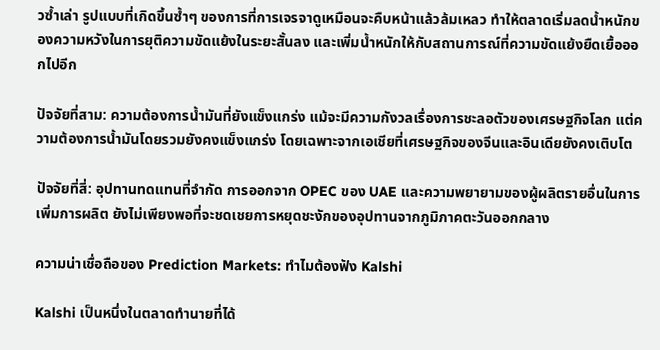วซ้ำเล่า รูปแบบที่เกิดขึ้นซ้ำๆ ของการที่การเจรจาดูเหมือนจะคืบหน้าแล้วล้มเหลว ทำให้ตลาดเริ่มลดน้ำหนักของความหวังในการยุติความขัดแย้งในระยะสั้นลง และเพิ่มน้ำหนักให้กับสถานการณ์ที่ความขัดแย้งยืดเยื้อออกไปอีก

ปัจจัยที่สาม: ความต้องการน้ำมันที่ยังแข็งแกร่ง แม้จะมีความกังวลเรื่องการชะลอตัวของเศรษฐกิจโลก แต่ความต้องการน้ำมันโดยรวมยังคงแข็งแกร่ง โดยเฉพาะจากเอเชียที่เศรษฐกิจของจีนและอินเดียยังคงเติบโต

ปัจจัยที่สี่: อุปทานทดแทนที่จำกัด การออกจาก OPEC ของ UAE และความพยายามของผู้ผลิตรายอื่นในการเพิ่มการผลิต ยังไม่เพียงพอที่จะชดเชยการหยุดชะงักของอุปทานจากภูมิภาคตะวันออกกลาง

ความน่าเชื่อถือของ Prediction Markets: ทำไมต้องฟัง Kalshi

Kalshi เป็นหนึ่งในตลาดทำนายที่ได้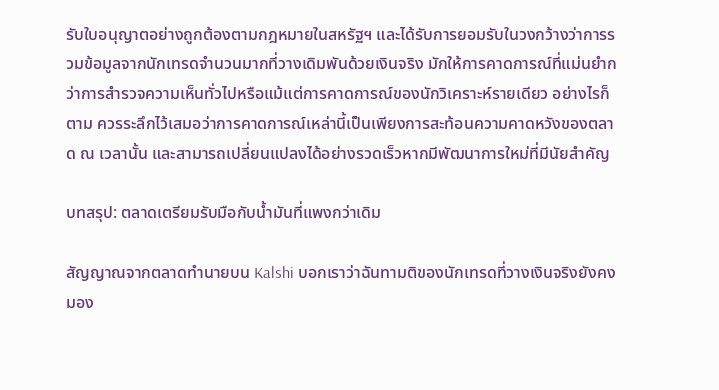รับใบอนุญาตอย่างถูกต้องตามกฎหมายในสหรัฐฯ และได้รับการยอมรับในวงกว้างว่าการรวมข้อมูลจากนักเทรดจำนวนมากที่วางเดิมพันด้วยเงินจริง มักให้การคาดการณ์ที่แม่นยำกว่าการสำรวจความเห็นทั่วไปหรือแม้แต่การคาดการณ์ของนักวิเคราะห์รายเดียว อย่างไรก็ตาม ควรระลึกไว้เสมอว่าการคาดการณ์เหล่านี้เป็นเพียงการสะท้อนความคาดหวังของตลาด ณ เวลานั้น และสามารถเปลี่ยนแปลงได้อย่างรวดเร็วหากมีพัฒนาการใหม่ที่มีนัยสำคัญ

บทสรุป: ตลาดเตรียมรับมือกับน้ำมันที่แพงกว่าเดิม

สัญญาณจากตลาดทำนายบน Kalshi บอกเราว่าฉันทามติของนักเทรดที่วางเงินจริงยังคงมอง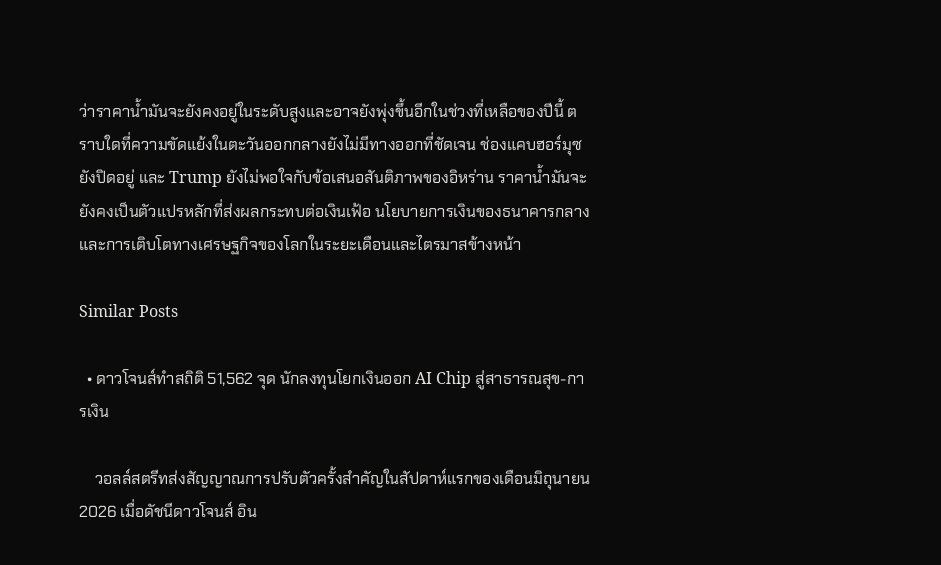ว่าราคาน้ำมันจะยังคงอยู่ในระดับสูงและอาจยังพุ่งขึ้นอีกในช่วงที่เหลือของปีนี้ ตราบใดที่ความขัดแย้งในตะวันออกกลางยังไม่มีทางออกที่ชัดเจน ช่องแคบฮอร์มุซยังปิดอยู่ และ Trump ยังไม่พอใจกับข้อเสนอสันติภาพของอิหร่าน ราคาน้ำมันจะยังคงเป็นตัวแปรหลักที่ส่งผลกระทบต่อเงินเฟ้อ นโยบายการเงินของธนาคารกลาง และการเติบโตทางเศรษฐกิจของโลกในระยะเดือนและไตรมาสข้างหน้า

Similar Posts

  • ดาวโจนส์ทำสถิติ 51,562 จุด นักลงทุนโยกเงินออก AI Chip สู่สาธารณสุข-การเงิน

    วอลล์สตรีทส่งสัญญาณการปรับตัวครั้งสำคัญในสัปดาห์แรกของเดือนมิถุนายน 2026 เมื่อดัชนีดาวโจนส์ อิน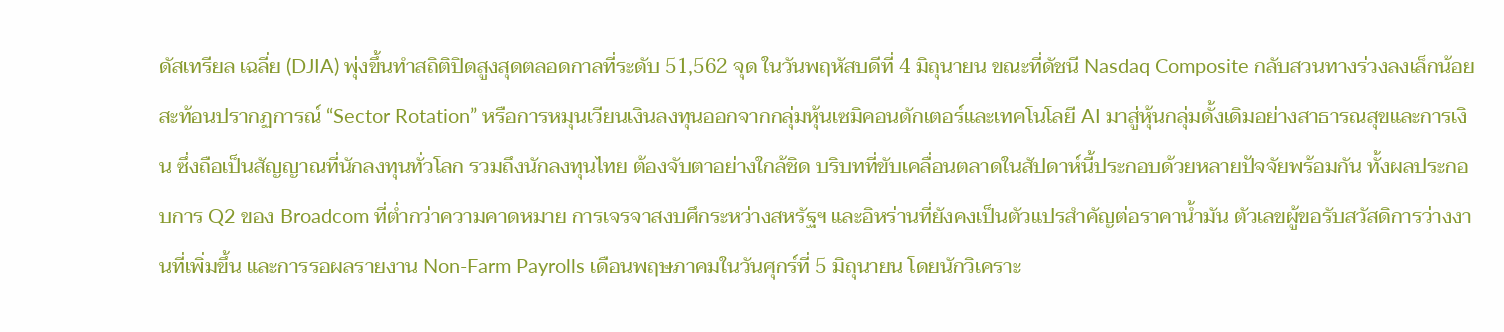ดัสเทรียล เฉลี่ย (DJIA) พุ่งขึ้นทำสถิติปิดสูงสุดตลอดกาลที่ระดับ 51,562 จุด ในวันพฤหัสบดีที่ 4 มิถุนายน ขณะที่ดัชนี Nasdaq Composite กลับสวนทางร่วงลงเล็กน้อย สะท้อนปรากฏการณ์ “Sector Rotation” หรือการหมุนเวียนเงินลงทุนออกจากกลุ่มหุ้นเซมิคอนดักเตอร์และเทคโนโลยี AI มาสู่หุ้นกลุ่มดั้งเดิมอย่างสาธารณสุขและการเงิน ซึ่งถือเป็นสัญญาณที่นักลงทุนทั่วโลก รวมถึงนักลงทุนไทย ต้องจับตาอย่างใกล้ชิด บริบทที่ขับเคลื่อนตลาดในสัปดาห์นี้ประกอบด้วยหลายปัจจัยพร้อมกัน ทั้งผลประกอบการ Q2 ของ Broadcom ที่ต่ำกว่าความคาดหมาย การเจรจาสงบศึกระหว่างสหรัฐฯ และอิหร่านที่ยังคงเป็นตัวแปรสำคัญต่อราคาน้ำมัน ตัวเลขผู้ขอรับสวัสดิการว่างงานที่เพิ่มขึ้น และการรอผลรายงาน Non-Farm Payrolls เดือนพฤษภาคมในวันศุกร์ที่ 5 มิถุนายน โดยนักวิเคราะ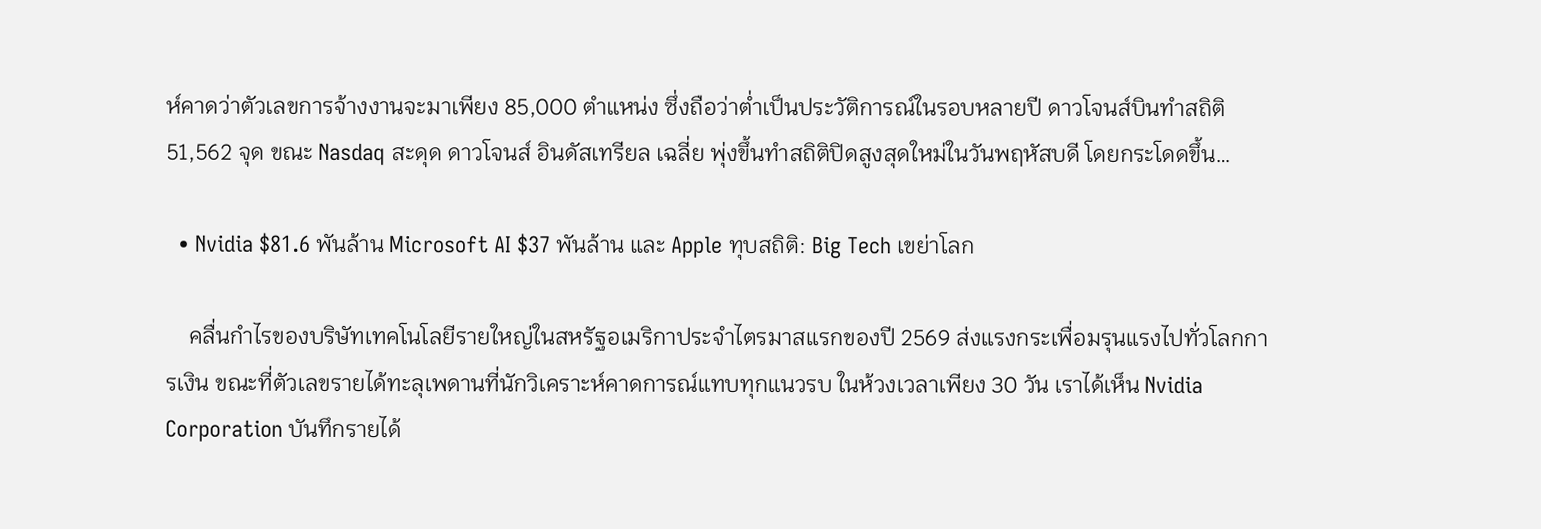ห์คาดว่าตัวเลขการจ้างงานจะมาเพียง 85,000 ตำแหน่ง ซึ่งถือว่าต่ำเป็นประวัติการณ์ในรอบหลายปี ดาวโจนส์บินทำสถิติ 51,562 จุด ขณะ Nasdaq สะดุด ดาวโจนส์ อินดัสเทรียล เฉลี่ย พุ่งขึ้นทำสถิติปิดสูงสุดใหม่ในวันพฤหัสบดี โดยกระโดดขึ้น…

  • Nvidia $81.6 พันล้าน Microsoft AI $37 พันล้าน และ Apple ทุบสถิติ: Big Tech เขย่าโลก

    คลื่นกำไรของบริษัทเทคโนโลยีรายใหญ่ในสหรัฐอเมริกาประจำไตรมาสแรกของปี 2569 ส่งแรงกระเพื่อมรุนแรงไปทั่วโลกการเงิน ขณะที่ตัวเลขรายได้ทะลุเพดานที่นักวิเคราะห์คาดการณ์แทบทุกแนวรบ ในห้วงเวลาเพียง 30 วัน เราได้เห็น Nvidia Corporation บันทึกรายได้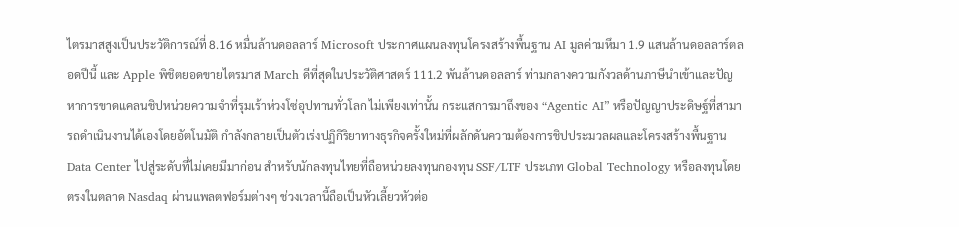ไตรมาสสูงเป็นประวัติการณ์ที่ 8.16 หมื่นล้านดอลลาร์ Microsoft ประกาศแผนลงทุนโครงสร้างพื้นฐาน AI มูลค่ามหึมา 1.9 แสนล้านดอลลาร์ตลอดปีนี้ และ Apple พิชิตยอดขายไตรมาส March ดีที่สุดในประวัติศาสตร์ 111.2 พันล้านดอลลาร์ ท่ามกลางความกังวลด้านภาษีนำเข้าและปัญหาการขาดแคลนชิปหน่วยความจำที่รุมเร้าห่วงโซ่อุปทานทั่วโลก ไม่เพียงเท่านั้น กระแสการมาถึงของ “Agentic AI” หรือปัญญาประดิษฐ์ที่สามารถดำเนินงานได้เองโดยอัตโนมัติ กำลังกลายเป็นตัวเร่งปฏิกิริยาทางธุรกิจครั้งใหม่ที่ผลักดันความต้องการชิปประมวลผลและโครงสร้างพื้นฐาน Data Center ไปสู่ระดับที่ไม่เคยมีมาก่อน สำหรับนักลงทุนไทยที่ถือหน่วยลงทุนกองทุน SSF/LTF ประเภท Global Technology หรือลงทุนโดยตรงในตลาด Nasdaq ผ่านแพลตฟอร์มต่างๆ ช่วงเวลานี้ถือเป็นหัวเลี้ยวหัวต่อ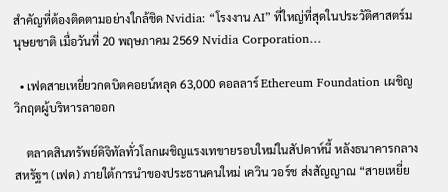สำคัญที่ต้องติดตามอย่างใกล้ชิด Nvidia: “โรงงาน AI” ที่ใหญ่ที่สุดในประวัติศาสตร์มนุษยชาติ เมื่อวันที่ 20 พฤษภาคม 2569 Nvidia Corporation…

  • เฟดสายเหยี่ยวกดบิตคอยน์หลุด 63,000 ดอลลาร์ Ethereum Foundation เผชิญวิกฤตผู้บริหารลาออก

    ตลาดสินทรัพย์ดิจิทัลทั่วโลกเผชิญแรงเทขายรอบใหม่ในสัปดาห์นี้ หลังธนาคารกลางสหรัฐฯ (เฟด) ภายใต้การนำของประธานคนใหม่ เควิน วอร์ช ส่งสัญญาณ “สายเหยี่ย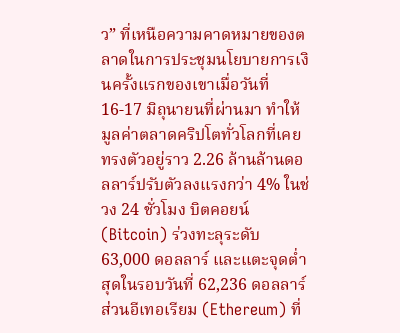ว” ที่เหนือความคาดหมายของตลาดในการประชุมนโยบายการเงินครั้งแรกของเขาเมื่อวันที่ 16-17 มิถุนายนที่ผ่านมา ทำให้มูลค่าตลาดคริปโตทั่วโลกที่เคยทรงตัวอยู่ราว 2.26 ล้านล้านดอลลาร์ปรับตัวลงแรงกว่า 4% ในช่วง 24 ชั่วโมง บิตคอยน์ (Bitcoin) ร่วงทะลุระดับ 63,000 ดอลลาร์ และแตะจุดต่ำสุดในรอบวันที่ 62,236 ดอลลาร์ ส่วนอีเทอเรียม (Ethereum) ที่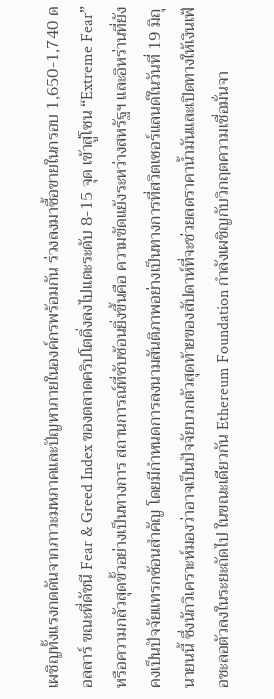เผชิญทั้งแรงกดดันจากภาวะมหภาคและปัญหาภายในองค์กรพร้อมกัน ร่วงลงมาซื้อขายในกรอบ 1,650-1,740 ดอลลาร์ ขณะที่ดัชนี Fear & Greed Index ของตลาดคริปโตดิ่งลงไปแตะระดับ 8-15 จุด เข้าสู่โซน “Extreme Fear” หรือความกลัวสุดขั้วอย่างเป็นทางการ สถานการณ์ที่ซับซ้อนยิ่งขึ้นคือ ความขัดแย้งระหว่างสหรัฐฯ และอิหร่านที่ยังคงเป็นปัจจัยแทรกซ้อนสำคัญ โดยมีกำหนดการลงนามสันติภาพอย่างเป็นทางการที่สวิตเซอร์แลนด์ในวันที่ 19 มิถุนายนนี้ ซึ่งนักวิเคราะห์มองว่าอาจเป็นปัจจัยบวกตัวสุดท้ายของสัปดาห์ที่จะช่วยลดราคาน้ำมันและเปิดทางให้เงินเฟ้อชะลอตัวลงในระยะถัดไป ในขณะเดียวกัน Ethereum Foundation กำลังเผชิญกับวิกฤตความเชื่อมั่นจา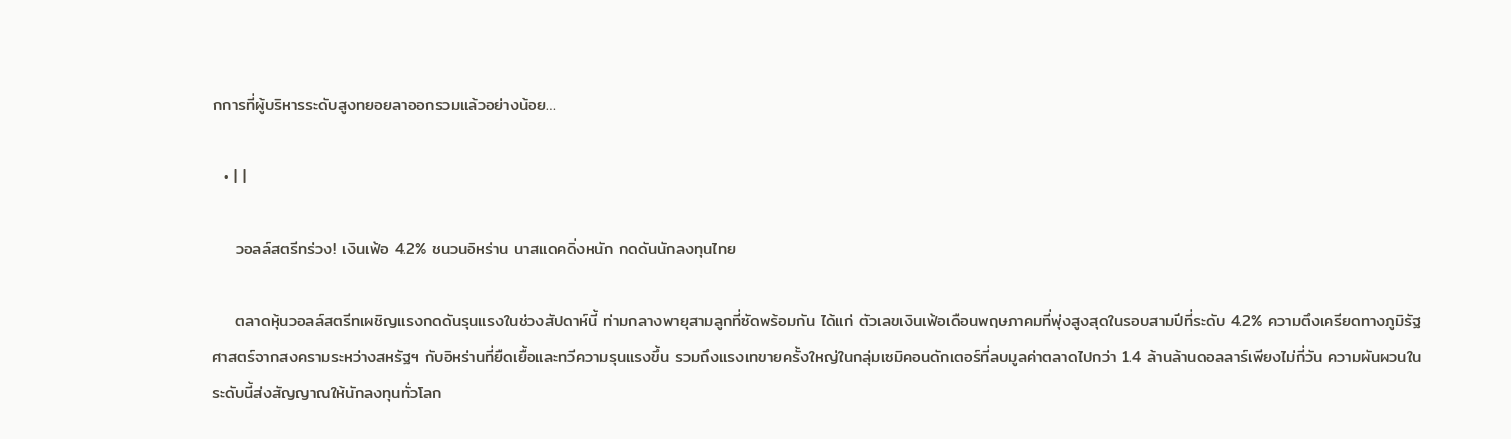กการที่ผู้บริหารระดับสูงทยอยลาออกรวมแล้วอย่างน้อย…

  • | |

    วอลล์สตรีทร่วง! เงินเฟ้อ 4.2% ชนวนอิหร่าน นาสแดคดิ่งหนัก กดดันนักลงทุนไทย

    ตลาดหุ้นวอลล์สตรีทเผชิญแรงกดดันรุนแรงในช่วงสัปดาห์นี้ ท่ามกลางพายุสามลูกที่ซัดพร้อมกัน ได้แก่ ตัวเลขเงินเฟ้อเดือนพฤษภาคมที่พุ่งสูงสุดในรอบสามปีที่ระดับ 4.2% ความตึงเครียดทางภูมิรัฐศาสตร์จากสงครามระหว่างสหรัฐฯ กับอิหร่านที่ยืดเยื้อและทวีความรุนแรงขึ้น รวมถึงแรงเทขายครั้งใหญ่ในกลุ่มเซมิคอนดักเตอร์ที่ลบมูลค่าตลาดไปกว่า 1.4 ล้านล้านดอลลาร์เพียงไม่กี่วัน ความผันผวนในระดับนี้ส่งสัญญาณให้นักลงทุนทั่วโลก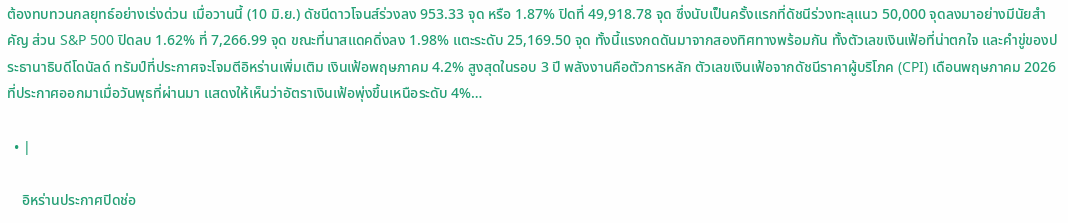ต้องทบทวนกลยุทธ์อย่างเร่งด่วน เมื่อวานนี้ (10 มิ.ย.) ดัชนีดาวโจนส์ร่วงลง 953.33 จุด หรือ 1.87% ปิดที่ 49,918.78 จุด ซึ่งนับเป็นครั้งแรกที่ดัชนีร่วงทะลุแนว 50,000 จุดลงมาอย่างมีนัยสำคัญ ส่วน S&P 500 ปิดลบ 1.62% ที่ 7,266.99 จุด ขณะที่นาสแดคดิ่งลง 1.98% แตะระดับ 25,169.50 จุด ทั้งนี้แรงกดดันมาจากสองทิศทางพร้อมกัน ทั้งตัวเลขเงินเฟ้อที่น่าตกใจ และคำขู่ของประธานาธิบดีโดนัลด์ ทรัมป์ที่ประกาศจะโจมตีอิหร่านเพิ่มเติม เงินเฟ้อพฤษภาคม 4.2% สูงสุดในรอบ 3 ปี พลังงานคือตัวการหลัก ตัวเลขเงินเฟ้อจากดัชนีราคาผู้บริโภค (CPI) เดือนพฤษภาคม 2026 ที่ประกาศออกมาเมื่อวันพุธที่ผ่านมา แสดงให้เห็นว่าอัตราเงินเฟ้อพุ่งขึ้นเหนือระดับ 4%…

  • |

    อิหร่านประกาศปิดช่อ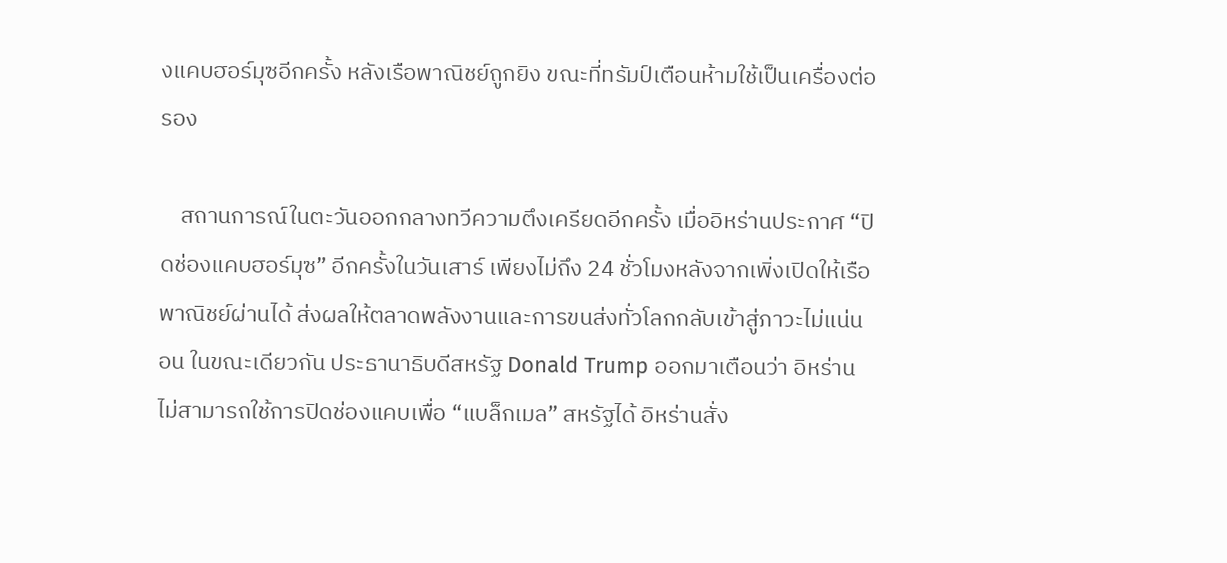งแคบฮอร์มุซอีกครั้ง หลังเรือพาณิชย์ถูกยิง ขณะที่ทรัมป์เตือนห้ามใช้เป็นเครื่องต่อรอง

    สถานการณ์ในตะวันออกกลางทวีความตึงเครียดอีกครั้ง เมื่ออิหร่านประกาศ “ปิดช่องแคบฮอร์มุซ” อีกครั้งในวันเสาร์ เพียงไม่ถึง 24 ชั่วโมงหลังจากเพิ่งเปิดให้เรือพาณิชย์ผ่านได้ ส่งผลให้ตลาดพลังงานและการขนส่งทั่วโลกกลับเข้าสู่ภาวะไม่แน่นอน ในขณะเดียวกัน ประธานาธิบดีสหรัฐ Donald Trump ออกมาเตือนว่า อิหร่านไม่สามารถใช้การปิดช่องแคบเพื่อ “แบล็กเมล” สหรัฐได้ อิหร่านสั่ง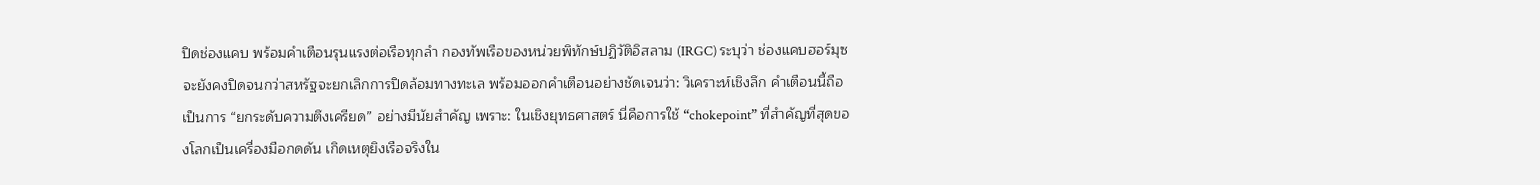ปิดช่องแคบ พร้อมคำเตือนรุนแรงต่อเรือทุกลำ กองทัพเรือของหน่วยพิทักษ์ปฏิวัติอิสลาม (IRGC) ระบุว่า ช่องแคบฮอร์มุซจะยังคงปิดจนกว่าสหรัฐจะยกเลิกการปิดล้อมทางทะเล พร้อมออกคำเตือนอย่างชัดเจนว่า: วิเคราะห์เชิงลึก คำเตือนนี้ถือเป็นการ “ยกระดับความตึงเครียด” อย่างมีนัยสำคัญ เพราะ: ในเชิงยุทธศาสตร์ นี่คือการใช้ “chokepoint” ที่สำคัญที่สุดของโลกเป็นเครื่องมือกดดัน เกิดเหตุยิงเรือจริงใน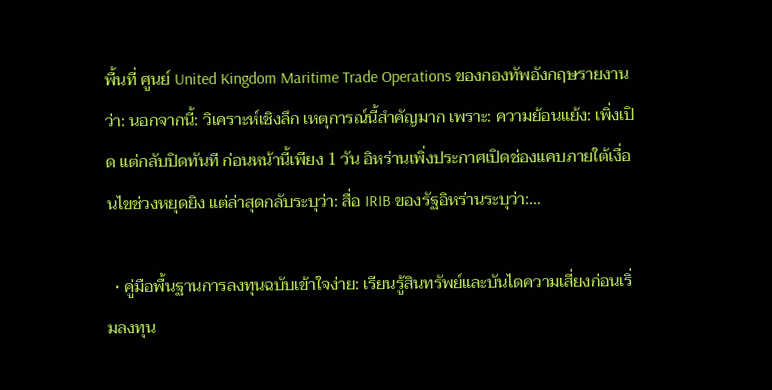พื้นที่ ศูนย์ United Kingdom Maritime Trade Operations ของกองทัพอังกฤษรายงานว่า: นอกจากนี้: วิเคราะห์เชิงลึก เหตุการณ์นี้สำคัญมาก เพราะ: ความย้อนแย้ง: เพิ่งเปิด แต่กลับปิดทันที ก่อนหน้านี้เพียง 1 วัน อิหร่านเพิ่งประกาศเปิดช่องแคบภายใต้เงื่อนไขช่วงหยุดยิง แต่ล่าสุดกลับระบุว่า: สื่อ IRIB ของรัฐอิหร่านระบุว่า:…

  • คู่มือพื้นฐานการลงทุนฉบับเข้าใจง่าย: เรียนรู้สินทรัพย์และบันไดความเสี่ยงก่อนเริ่มลงทุน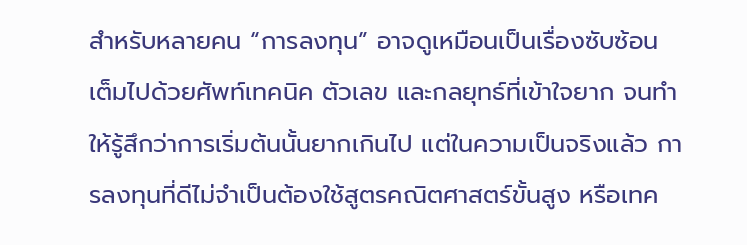สำหรับหลายคน “การลงทุน” อาจดูเหมือนเป็นเรื่องซับซ้อน เต็มไปด้วยศัพท์เทคนิค ตัวเลข และกลยุทธ์ที่เข้าใจยาก จนทำให้รู้สึกว่าการเริ่มต้นนั้นยากเกินไป แต่ในความเป็นจริงแล้ว การลงทุนที่ดีไม่จำเป็นต้องใช้สูตรคณิตศาสตร์ขั้นสูง หรือเทค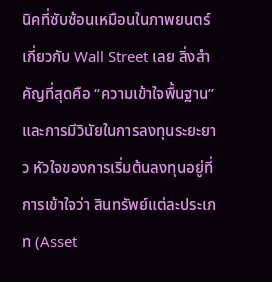นิคที่ซับซ้อนเหมือนในภาพยนตร์เกี่ยวกับ Wall Street เลย สิ่งสำคัญที่สุดคือ “ความเข้าใจพื้นฐาน” และการมีวินัยในการลงทุนระยะยาว หัวใจของการเริ่มต้นลงทุนอยู่ที่การเข้าใจว่า สินทรัพย์แต่ละประเภท (Asset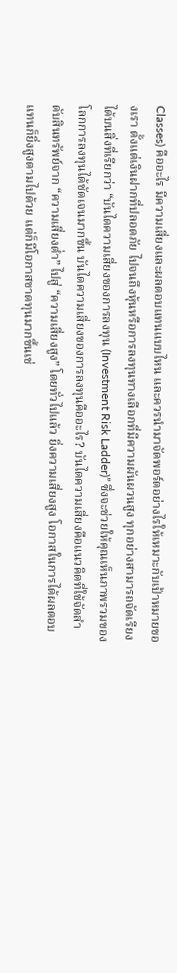Classes) คืออะไร มีความเสี่ยงและผลตอบแทนแบบไหน และควรนำมาจัดพอร์ตอย่างไรให้เหมาะกับเป้าหมายของเรา ตั้งแต่เงินฝากที่ปลอดภัย ไปจนถึงหุ้นหรือการลงทุนทางเลือกที่มีความผันผวนสูง ทุกอย่างสามารถจัดเรียงได้บนสิ่งที่เรียกว่า “บันไดความเสี่ยงของการลงทุน (Investment Risk Ladder)” ซึ่งจะช่วยให้คุณเห็นภาพรวมของโลกการลงทุนได้ชัดเจนมากขึ้น บันไดความเสี่ยงของการลงทุนคืออะไร? บันไดความเสี่ยงคือแนวคิดที่ใช้จัดลำดับสินทรัพย์จาก “ความเสี่ยงต่ำ” ไปสู่ “ความเสี่ยงสูง” โดยทั่วไปแล้ว ยิ่งความเสี่ยงสูง โอกาสในการได้ผลตอบแทนก็ยิ่งสูงตามไปด้วย แต่ก็มีโอกาสขาดทุนมากขึ้นเช่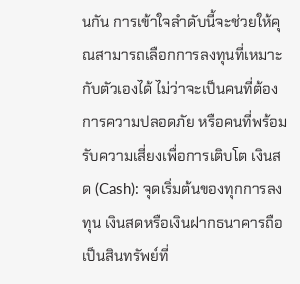นกัน การเข้าใจลำดับนี้จะช่วยให้คุณสามารถเลือกการลงทุนที่เหมาะกับตัวเองได้ ไม่ว่าจะเป็นคนที่ต้องการความปลอดภัย หรือคนที่พร้อมรับความเสี่ยงเพื่อการเติบโต เงินสด (Cash): จุดเริ่มต้นของทุกการลงทุน เงินสดหรือเงินฝากธนาคารถือเป็นสินทรัพย์ที่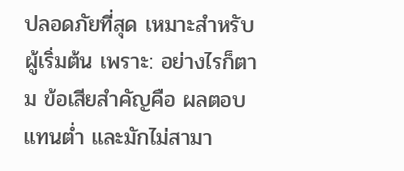ปลอดภัยที่สุด เหมาะสำหรับผู้เริ่มต้น เพราะ: อย่างไรก็ตาม ข้อเสียสำคัญคือ ผลตอบแทนต่ำ และมักไม่สามา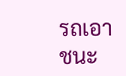รถเอาชนะ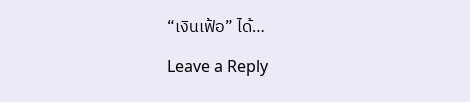“เงินเฟ้อ” ได้…

Leave a Reply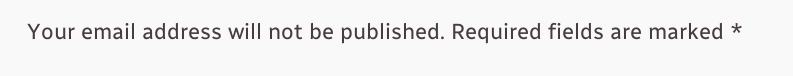Your email address will not be published. Required fields are marked *